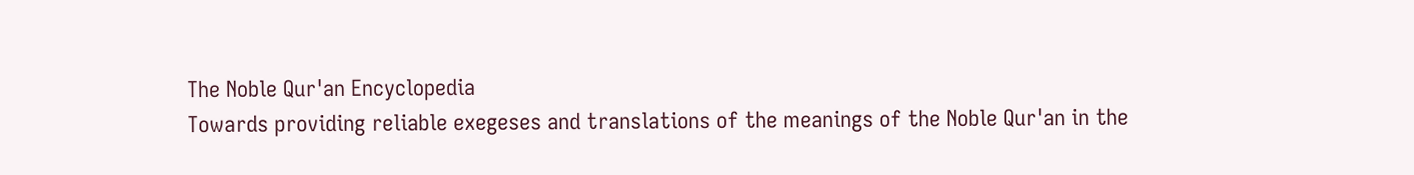The Noble Qur'an Encyclopedia
Towards providing reliable exegeses and translations of the meanings of the Noble Qur'an in the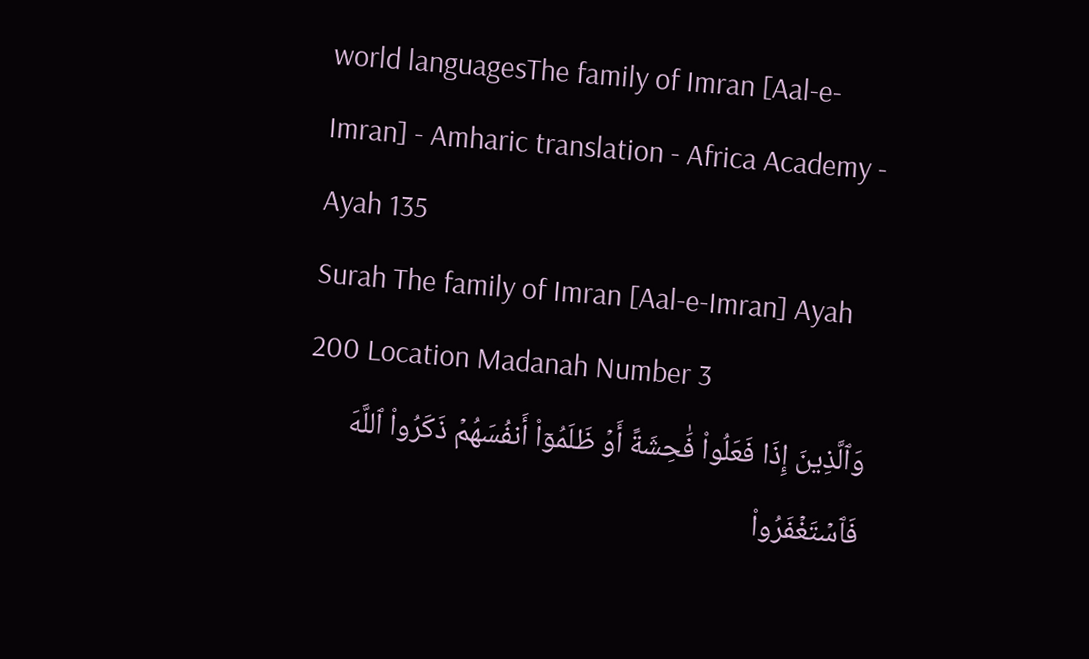world languagesThe family of Imran [Aal-e-Imran] - Amharic translation - Africa Academy - Ayah 135
Surah The family of Imran [Aal-e-Imran] Ayah 200 Location Madanah Number 3
وَٱلَّذِينَ إِذَا فَعَلُواْ فَٰحِشَةً أَوۡ ظَلَمُوٓاْ أَنفُسَهُمۡ ذَكَرُواْ ٱللَّهَ فَٱسۡتَغۡفَرُواْ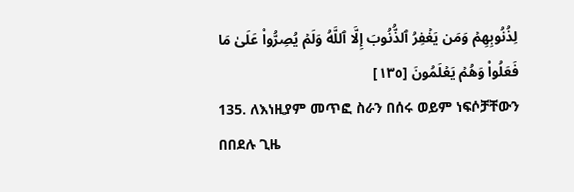لِذُنُوبِهِمۡ وَمَن يَغۡفِرُ ٱلذُّنُوبَ إِلَّا ٱللَّهُ وَلَمۡ يُصِرُّواْ عَلَىٰ مَا فَعَلُواْ وَهُمۡ يَعۡلَمُونَ [١٣٥]
135. ለእነዚያም መጥፎ ስራን በሰሩ ወይም ነፍሶቻቸውን በበደሉ ጊዜ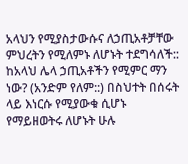አላህን የሚያስታውሱና ለኃጢአቶቻቸው ምህረትን የሚለምኑ ለሆኑት ተደግሳለች:: ከአላህ ሌላ ኃጢአቶችን የሚምር ማን ነው? (አንድም የለም::) በስህተት በሰሩት ላይ እነርሱ የሚያውቁ ሲሆኑ የማይዘወትሩ ለሆኑት ሁሉ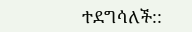ተደግሳለች::